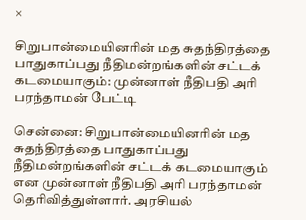×

சிறுபான்மையினரின் மத சுதந்திரத்தை பாதுகாப்பது நீதிமன்றங்களின் சட்டக் கடமையாகும்: முன்னாள் நீதிபதி அரி பரந்தாமன் பேட்டி

சென்னை: சிறுபான்மையினரின் மத சுதந்திரத்தை பாதுகாப்பது நீதிமன்றங்களின் சட்டக் கடமையாகும் என முன்னாள் நீதிபதி அரி பரந்தாமன் தெரிவித்துள்ளார். அரசியல்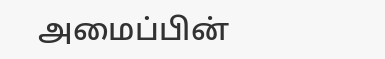அமைப்பின்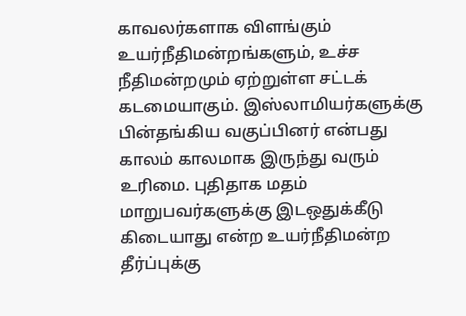காவலர்களாக விளங்கும் உயர்நீதிமன்றங்களும், உச்ச நீதிமன்றமும் ஏற்றுள்ள சட்டக் கடமையாகும். இஸ்லாமியர்களுக்கு பின்தங்கிய வகுப்பினர் என்பது காலம் காலமாக இருந்து வரும் உரிமை. புதிதாக மதம் மாறுபவர்களுக்கு இடஒதுக்கீடு கிடையாது என்ற உயர்நீதிமன்ற தீர்ப்புக்கு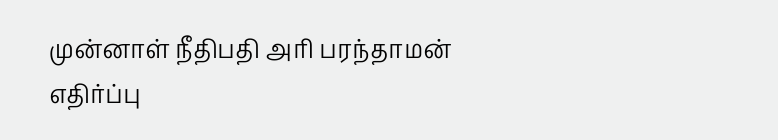முன்னாள் நீதிபதி அரி பரந்தாமன் எதிர்ப்பு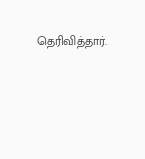தெரிவித்தார்.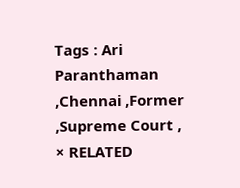Tags : Ari Paranthaman ,Chennai ,Former ,Supreme Court ,
× RELATED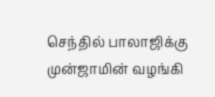செந்தில் பாலாஜிக்கு முன்ஜாமின் வழங்கி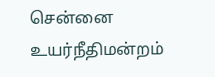சென்னை உயர்நீதிமன்றம்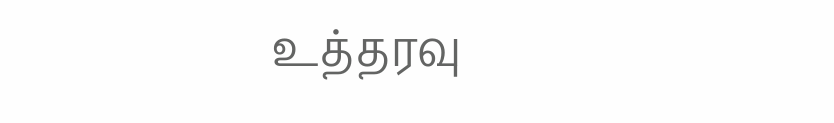உத்தரவு